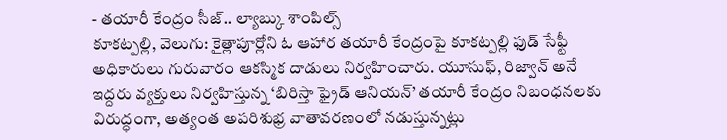- తయారీ కేంద్రం సీజ్.. ల్యాబ్కు శాంపిల్స్
కూకట్పల్లి, వెలుగు: కైత్లాపూర్లోని ఓ ఆహార తయారీ కేంద్రంపై కూకట్పల్లి ఫుడ్ సేఫ్టీ అధికారులు గురువారం ఆకస్మిక దాడులు నిర్వహించారు. యూసుఫ్, రిజ్వాన్ అనే ఇద్దరు వ్యక్తులు నిర్వహిస్తున్న ‘బిరిస్తా ఫ్రైడ్ ఆనియన్’ తయారీ కేంద్రం నిబంధనలకు విరుద్ధంగా, అత్యంత అపరిశుభ్ర వాతావరణంలో నడుస్తున్నట్లు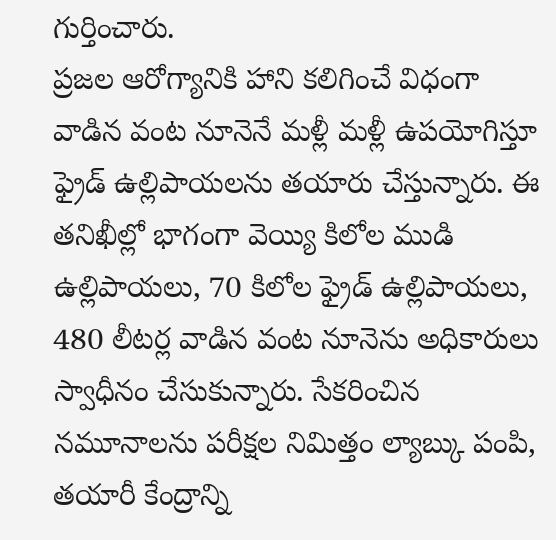గుర్తించారు.
ప్రజల ఆరోగ్యానికి హాని కలిగించే విధంగా వాడిన వంట నూనెనే మళ్లీ మళ్లీ ఉపయోగిస్తూ ఫ్రైడ్ ఉల్లిపాయలను తయారు చేస్తున్నారు. ఈ తనిఖీల్లో భాగంగా వెయ్యి కిలోల ముడి ఉల్లిపాయలు, 70 కిలోల ఫ్రైడ్ ఉల్లిపాయలు, 480 లీటర్ల వాడిన వంట నూనెను అధికారులు స్వాధీనం చేసుకున్నారు. సేకరించిన నమూనాలను పరీక్షల నిమిత్తం ల్యాబ్కు పంపి, తయారీ కేంద్రాన్ని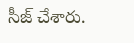సీజ్ చేశారు.